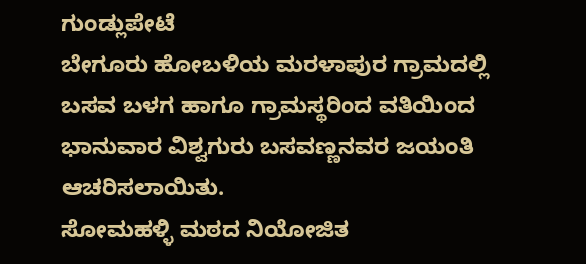ಗುಂಡ್ಲುಪೇಟೆ
ಬೇಗೂರು ಹೋಬಳಿಯ ಮರಳಾಪುರ ಗ್ರಾಮದಲ್ಲಿ ಬಸವ ಬಳಗ ಹಾಗೂ ಗ್ರಾಮಸ್ಥರಿಂದ ವತಿಯಿಂದ ಭಾನುವಾರ ವಿಶ್ವಗುರು ಬಸವಣ್ಣನವರ ಜಯಂತಿ ಆಚರಿಸಲಾಯಿತು.
ಸೋಮಹಳ್ಳಿ ಮಠದ ನಿಯೋಜಿತ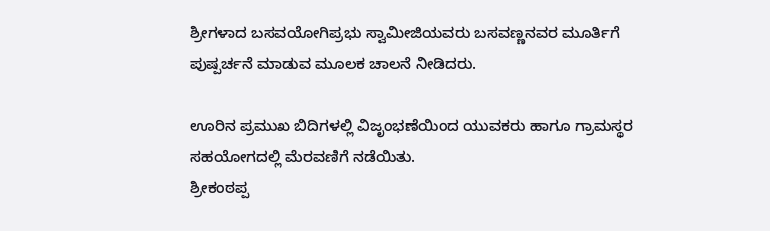ಶ್ರೀಗಳಾದ ಬಸವಯೋಗಿಪ್ರಭು ಸ್ವಾಮೀಜಿಯವರು ಬಸವಣ್ಣನವರ ಮೂರ್ತಿಗೆ ಪುಷ್ಪರ್ಚನೆ ಮಾಡುವ ಮೂಲಕ ಚಾಲನೆ ನೀಡಿದರು.

ಊರಿನ ಪ್ರಮುಖ ಬಿದಿಗಳಲ್ಲಿ ವಿಜೃಂಭಣೆಯಿಂದ ಯುವಕರು ಹಾಗೂ ಗ್ರಾಮಸ್ಥರ ಸಹಯೋಗದಲ್ಲಿ ಮೆರವಣಿಗೆ ನಡೆಯಿತು.
ಶ್ರೀಕಂಠಪ್ಪ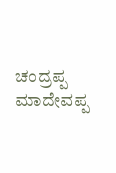ಚಂದ್ರಪ್ಪ ಮಾದೇವಪ್ಪ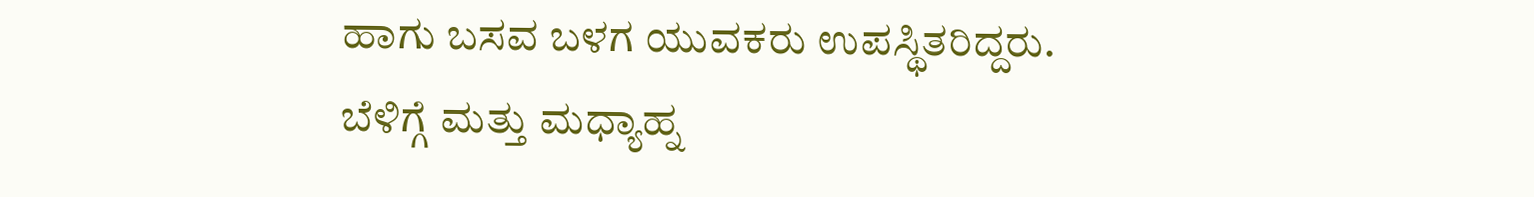ಹಾಗು ಬಸವ ಬಳಗ ಯುವಕರು ಉಪಸ್ಥಿತರಿದ್ದರು.
ಬೆಳಿಗ್ಗೆ ಮತ್ತು ಮಧ್ಯಾಹ್ನ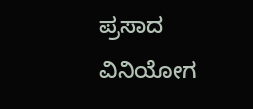ಪ್ರಸಾದ ವಿನಿಯೋಗ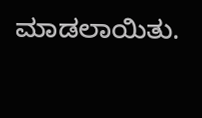ಮಾಡಲಾಯಿತು.